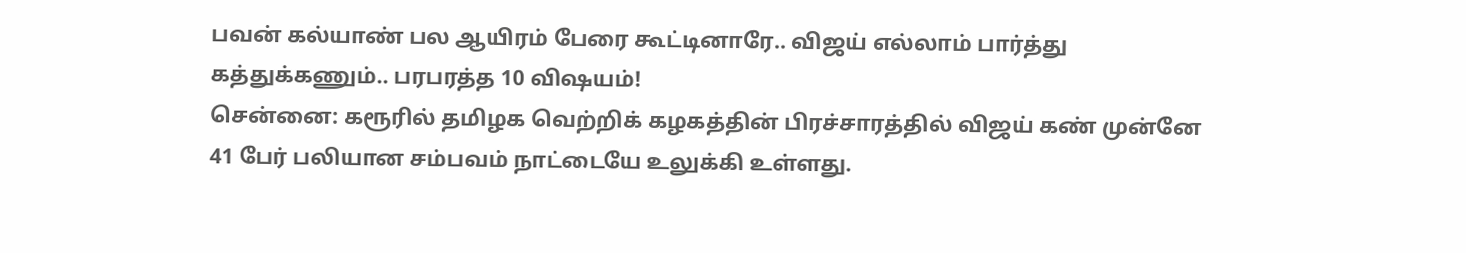பவன் கல்யாண் பல ஆயிரம் பேரை கூட்டினாரே.. விஜய் எல்லாம் பார்த்து கத்துக்கணும்.. பரபரத்த 10 விஷயம்!
சென்னை: கரூரில் தமிழக வெற்றிக் கழகத்தின் பிரச்சாரத்தில் விஜய் கண் முன்னே 41 பேர் பலியான சம்பவம் நாட்டையே உலுக்கி உள்ளது.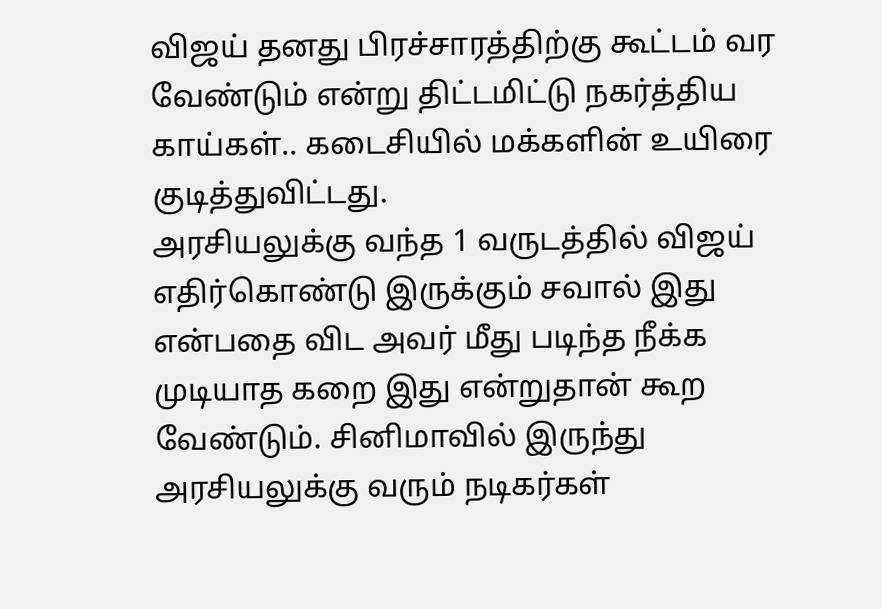விஜய் தனது பிரச்சாரத்திற்கு கூட்டம் வர வேண்டும் என்று திட்டமிட்டு நகர்த்திய காய்கள்.. கடைசியில் மக்களின் உயிரை குடித்துவிட்டது.
அரசியலுக்கு வந்த 1 வருடத்தில் விஜய் எதிர்கொண்டு இருக்கும் சவால் இது என்பதை விட அவர் மீது படிந்த நீக்க முடியாத கறை இது என்றுதான் கூற வேண்டும். சினிமாவில் இருந்து அரசியலுக்கு வரும் நடிகர்கள்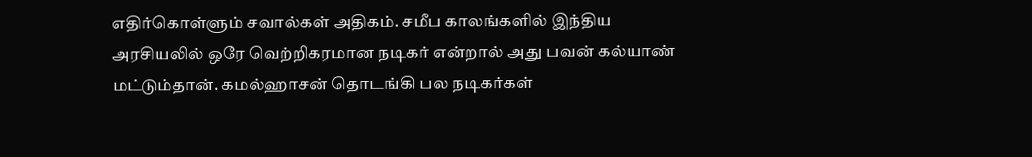எதிர்கொள்ளும் சவால்கள் அதிகம். சமீப காலங்களில் இந்திய அரசியலில் ஒரே வெற்றிகரமான நடிகர் என்றால் அது பவன் கல்யாண் மட்டும்தான். கமல்ஹாசன் தொடங்கி பல நடிகர்கள்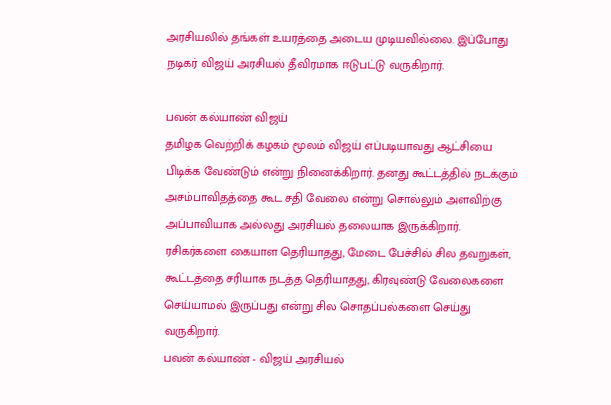அரசியலில் தங்கள் உயரத்தை அடைய முடியவில்லை. இப்போது நடிகர் விஜய் அரசியல் தீவிரமாக ஈடுபட்டு வருகிறார்.

பவன் கல்யாண் விஜய்
தமிழக வெற்றிக் கழகம் மூலம் விஜய் எப்படியாவது ஆட்சியை பிடிக்க வேண்டும் என்று நினைக்கிறார். தனது கூட்டத்தில் நடக்கும் அசம்பாவிதத்தை கூட சதி வேலை என்று சொல்லும் அளவிற்கு அப்பாவியாக அல்லது அரசியல் தலையாக இருக்கிறார். ரசிகர்களை கையாள தெரியாதது, மேடை பேச்சில் சில தவறுகள், கூட்டத்தை சரியாக நடத்த தெரியாதது, கிரவுண்டு வேலைகளை செய்யாமல் இருப்பது என்று சில சொதப்பல்களை செய்து வருகிறார்.
பவன் கல்யாண் - விஜய் அரசியல்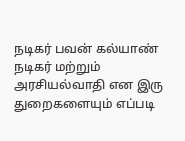நடிகர் பவன் கல்யாண் நடிகர் மற்றும் அரசியல்வாதி என இரு துறைகளையும் எப்படி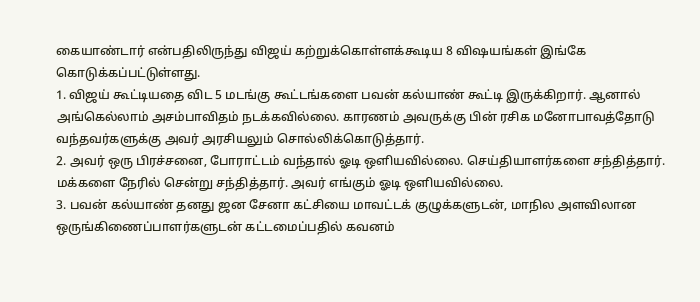கையாண்டார் என்பதிலிருந்து விஜய் கற்றுக்கொள்ளக்கூடிய 8 விஷயங்கள் இங்கே கொடுக்கப்பட்டுள்ளது.
1. விஜய் கூட்டியதை விட 5 மடங்கு கூட்டங்களை பவன் கல்யாண் கூட்டி இருக்கிறார். ஆனால் அங்கெல்லாம் அசம்பாவிதம் நடக்கவில்லை. காரணம் அவருக்கு பின் ரசிக மனோபாவத்தோடு வந்தவர்களுக்கு அவர் அரசியலும் சொல்லிக்கொடுத்தார்.
2. அவர் ஒரு பிரச்சனை, போராட்டம் வந்தால் ஓடி ஒளியவில்லை. செய்தியாளர்களை சந்தித்தார். மக்களை நேரில் சென்று சந்தித்தார். அவர் எங்கும் ஓடி ஒளியவில்லை.
3. பவன் கல்யாண் தனது ஜன சேனா கட்சியை மாவட்டக் குழுக்களுடன், மாநில அளவிலான ஒருங்கிணைப்பாளர்களுடன் கட்டமைப்பதில் கவனம்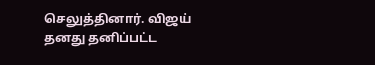செலுத்தினார். விஜய் தனது தனிப்பட்ட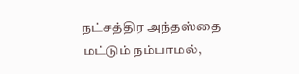நட்சத்திர அந்தஸ்தை மட்டும் நம்பாமல்,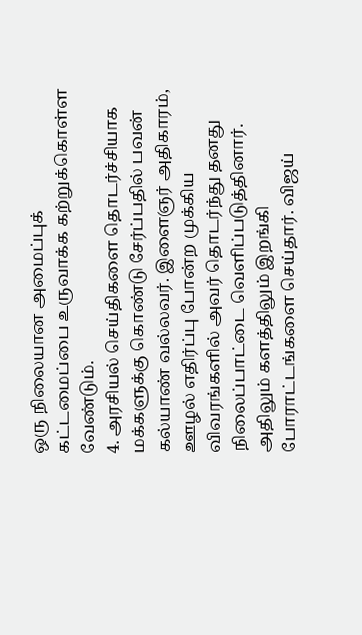ஒரு நிலையான அமைப்புக் கட்டமைப்பை உருவாக்க கற்றுக்கொள்ள வேண்டும்.
4. அரசியல் செய்திகளை தொடர்ச்சியாக மக்களுக்கு கொண்டு சேர்ப்பதில் பவன் கல்யாண் வல்லவர். இளைஞர் அதிகாரம், ஊழல் எதிர்ப்பு போன்ற முக்கிய விவரங்களில் அவர் தொடர்ந்து தனது நிலைப்பாட்டை வெளிப்படுத்தினார். அதிலும் களத்திலும் இறங்கி போராட்டங்களை செய்தார். விஜய்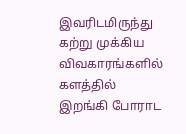இவரிடமிருந்து கற்று முக்கிய விவகாரங்களில் களத்தில் இறங்கி போராட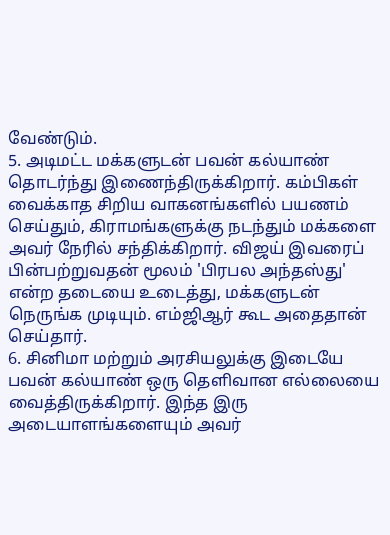வேண்டும்.
5. அடிமட்ட மக்களுடன் பவன் கல்யாண் தொடர்ந்து இணைந்திருக்கிறார். கம்பிகள் வைக்காத சிறிய வாகனங்களில் பயணம் செய்தும், கிராமங்களுக்கு நடந்தும் மக்களை அவர் நேரில் சந்திக்கிறார். விஜய் இவரைப் பின்பற்றுவதன் மூலம் 'பிரபல அந்தஸ்து' என்ற தடையை உடைத்து, மக்களுடன் நெருங்க முடியும். எம்ஜிஆர் கூட அதைதான் செய்தார்.
6. சினிமா மற்றும் அரசியலுக்கு இடையே பவன் கல்யாண் ஒரு தெளிவான எல்லையை வைத்திருக்கிறார். இந்த இரு அடையாளங்களையும் அவர்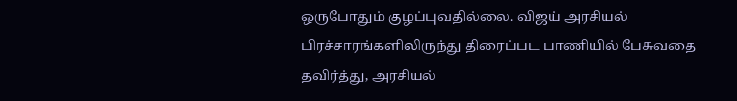ஒருபோதும் குழப்புவதில்லை. விஜய் அரசியல் பிரச்சாரங்களிலிருந்து திரைப்பட பாணியில் பேசுவதை தவிர்த்து, அரசியல்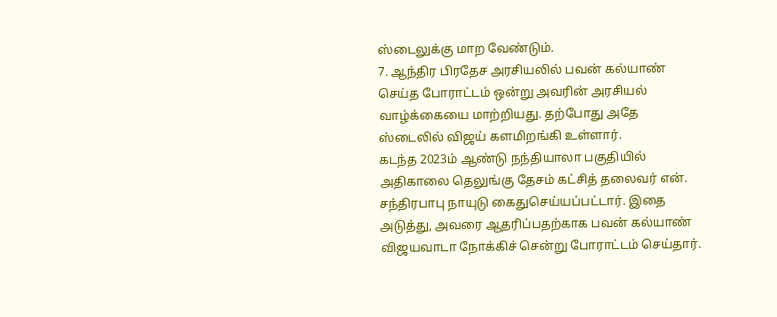ஸ்டைலுக்கு மாற வேண்டும்.
7. ஆந்திர பிரதேச அரசியலில் பவன் கல்யாண் செய்த போராட்டம் ஒன்று அவரின் அரசியல் வாழ்க்கையை மாற்றியது. தற்போது அதே ஸ்டைலில் விஜய் களமிறங்கி உள்ளார்.
கடந்த 2023ம் ஆண்டு நந்தியாலா பகுதியில் அதிகாலை தெலுங்கு தேசம் கட்சித் தலைவர் என். சந்திரபாபு நாயுடு கைதுசெய்யப்பட்டார். இதை அடுத்து, அவரை ஆதரிப்பதற்காக பவன் கல்யாண் விஜயவாடா நோக்கிச் சென்று போராட்டம் செய்தார்.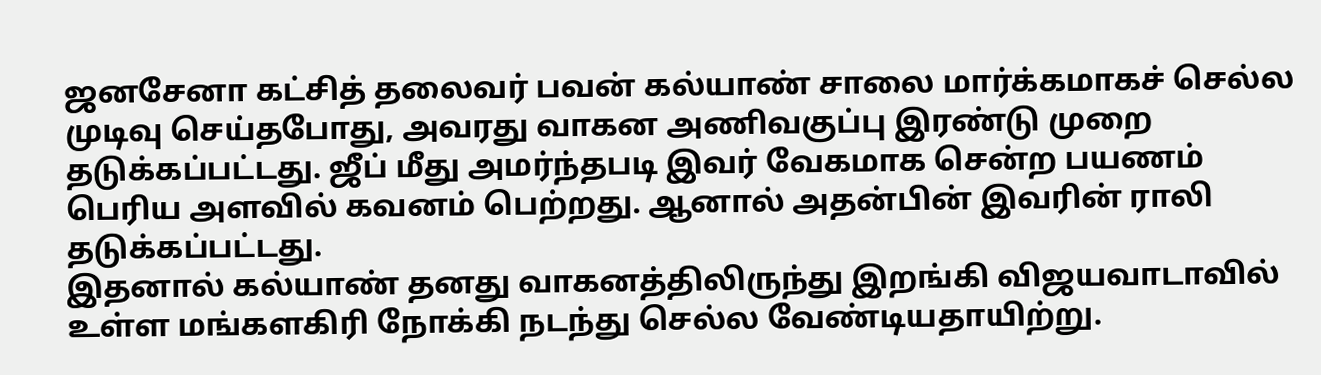ஜனசேனா கட்சித் தலைவர் பவன் கல்யாண் சாலை மார்க்கமாகச் செல்ல முடிவு செய்தபோது, அவரது வாகன அணிவகுப்பு இரண்டு முறை தடுக்கப்பட்டது. ஜீப் மீது அமர்ந்தபடி இவர் வேகமாக சென்ற பயணம் பெரிய அளவில் கவனம் பெற்றது. ஆனால் அதன்பின் இவரின் ராலி தடுக்கப்பட்டது.
இதனால் கல்யாண் தனது வாகனத்திலிருந்து இறங்கி விஜயவாடாவில் உள்ள மங்களகிரி நோக்கி நடந்து செல்ல வேண்டியதாயிற்று.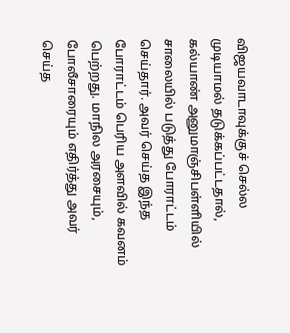விஜயவாடாவுக்குச் செல்ல முடியாமல் தடுக்கப்பட்டதால், கல்யாண் அனுமாஞ்சிபள்ளியில் சாலையில் படுத்து போராட்டம் செய்தார். அவர் செய்த இந்த போராட்டம் பெரிய அளவில் கவனம் பெற்றது. மாநில அரசையும், போலீசாரையும் எதிர்த்து அவர் செய்த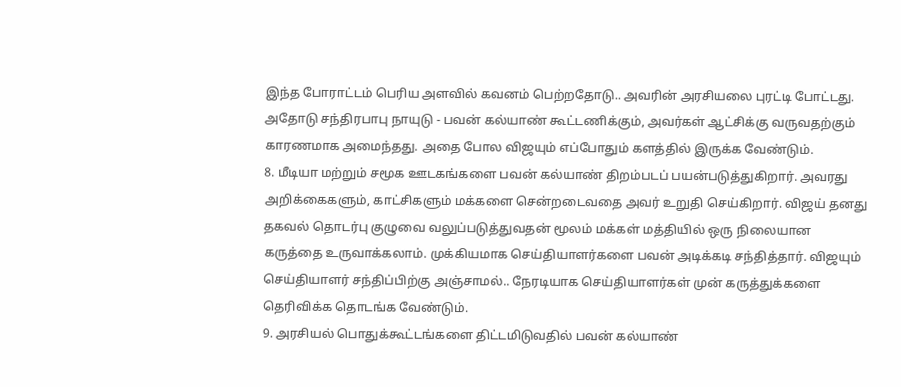இந்த போராட்டம் பெரிய அளவில் கவனம் பெற்றதோடு.. அவரின் அரசியலை புரட்டி போட்டது. அதோடு சந்திரபாபு நாயுடு - பவன் கல்யாண் கூட்டணிக்கும், அவர்கள் ஆட்சிக்கு வருவதற்கும் காரணமாக அமைந்தது. அதை போல விஜயும் எப்போதும் களத்தில் இருக்க வேண்டும்.
8. மீடியா மற்றும் சமூக ஊடகங்களை பவன் கல்யாண் திறம்படப் பயன்படுத்துகிறார். அவரது அறிக்கைகளும், காட்சிகளும் மக்களை சென்றடைவதை அவர் உறுதி செய்கிறார். விஜய் தனது தகவல் தொடர்பு குழுவை வலுப்படுத்துவதன் மூலம் மக்கள் மத்தியில் ஒரு நிலையான கருத்தை உருவாக்கலாம். முக்கியமாக செய்தியாளர்களை பவன் அடிக்கடி சந்தித்தார். விஜயும் செய்தியாளர் சந்திப்பிற்கு அஞ்சாமல்.. நேரடியாக செய்தியாளர்கள் முன் கருத்துக்களை தெரிவிக்க தொடங்க வேண்டும்.
9. அரசியல் பொதுக்கூட்டங்களை திட்டமிடுவதில் பவன் கல்யாண்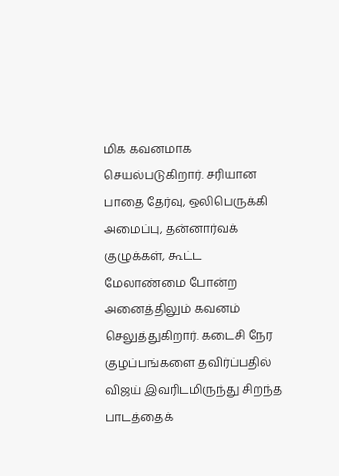மிக கவனமாக செயல்படுகிறார். சரியான பாதை தேர்வு, ஒலிபெருக்கி அமைப்பு, தன்னார்வக் குழுக்கள், கூட்ட மேலாண்மை போன்ற அனைத்திலும் கவனம் செலுத்துகிறார். கடைசி நேர குழப்பங்களை தவிர்ப்பதில் விஜய் இவரிடமிருந்து சிறந்த பாடத்தைக்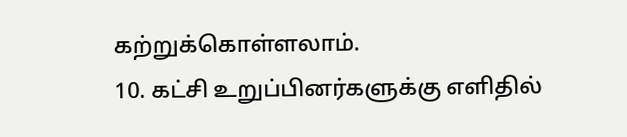கற்றுக்கொள்ளலாம்.
10. கட்சி உறுப்பினர்களுக்கு எளிதில்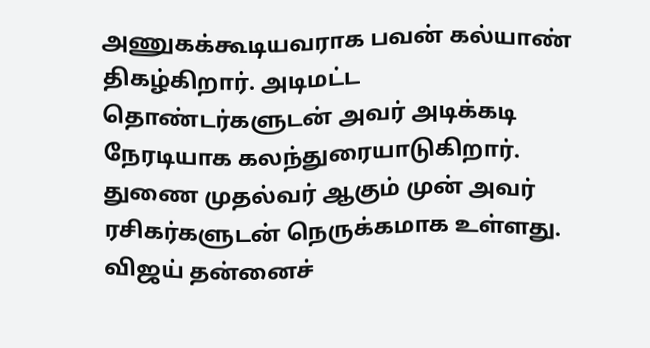அணுகக்கூடியவராக பவன் கல்யாண் திகழ்கிறார். அடிமட்ட தொண்டர்களுடன் அவர் அடிக்கடி நேரடியாக கலந்துரையாடுகிறார். துணை முதல்வர் ஆகும் முன் அவர் ரசிகர்களுடன் நெருக்கமாக உள்ளது. விஜய் தன்னைச்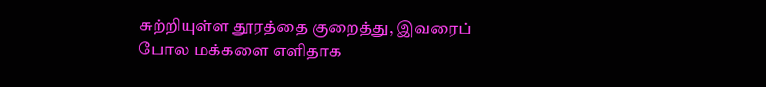சுற்றியுள்ள தூரத்தை குறைத்து, இவரைப் போல மக்களை எளிதாக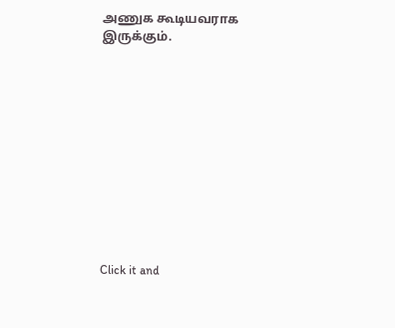அணுக கூடியவராக இருக்கும்.












Click it and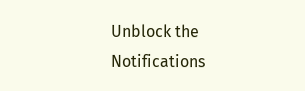Unblock the Notifications